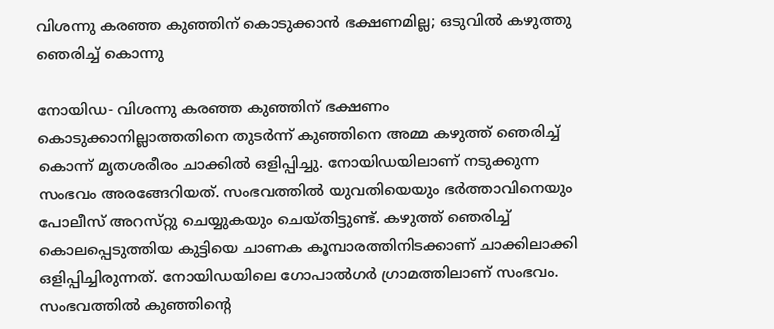വിശന്നു കരഞ്ഞ കുഞ്ഞിന് കൊടുക്കാൻ ഭക്ഷണമില്ല; ഒടുവിൽ കഴുത്തു ഞെരിച്ച് കൊന്നു

നോയിഡ- വിശന്നു കരഞ്ഞ കുഞ്ഞിന് ഭക്ഷണം കൊടുക്കാനില്ലാത്തതിനെ തുടർന്ന് കുഞ്ഞിനെ അമ്മ കഴുത്ത് ഞെരിച്ച് കൊന്ന് മൃതശരീരം ചാക്കിൽ ഒളിപ്പിച്ചു. നോയിഡയിലാണ് നടുക്കുന്ന സംഭവം അരങ്ങേറിയത്. സംഭവത്തിൽ യുവതിയെയും ഭർത്താവിനെയും പോലീസ് അറസ്‌റ്റു ചെയ്യുകയും ചെയ്‌തിട്ടുണ്ട്‌. കഴുത്ത് ഞെരിച്ച് കൊലപ്പെടുത്തിയ കുട്ടിയെ ചാണക കൂമ്പാരത്തിനിടക്കാണ് ചാക്കിലാക്കി ഒളിപ്പിച്ചിരുന്നത്. നോയിഡയിലെ ഗോപാൽഗർ ഗ്രാമത്തിലാണ് സംഭവം. സംഭവത്തിൽ കുഞ്ഞിന്റെ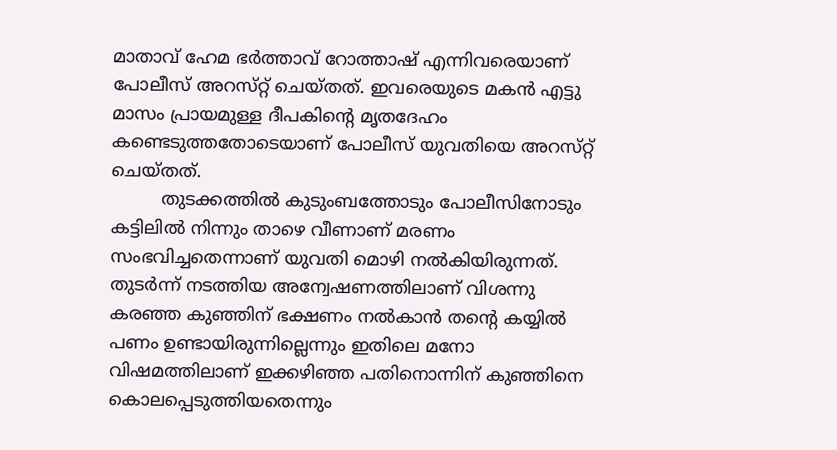മാതാവ് ഹേമ ഭർത്താവ് റോത്താഷ് എന്നിവരെയാണ് പോലീസ് അറസ്‌റ്റ് ചെയ്‍തത്. ഇവരെയുടെ മകൻ എട്ടു മാസം പ്രായമുള്ള ദീപകിന്റെ മൃതദേഹം കണ്ടെടുത്തതോടെയാണ് പോലീസ് യുവതിയെ അറസ്‌റ്റ് ചെയ്തത്.
         തുടക്കത്തിൽ കുടുംബത്തോടും പോലീസിനോടും കട്ടിലിൽ നിന്നും താഴെ വീണാണ് മരണം സംഭവിച്ചതെന്നാണ് യുവതി മൊഴി നൽകിയിരുന്നത്. തുടർന്ന് നടത്തിയ അന്വേഷണത്തിലാണ് വിശന്നു കരഞ്ഞ കുഞ്ഞിന് ഭക്ഷണം നൽകാൻ തന്റെ കയ്യിൽ പണം ഉണ്ടായിരുന്നില്ലെന്നും ഇതിലെ മനോ വിഷമത്തിലാണ് ഇക്കഴിഞ്ഞ പതിനൊന്നിന് കുഞ്ഞിനെ കൊലപ്പെടുത്തിയതെന്നും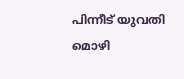പിന്നീട് യുവതി മൊഴി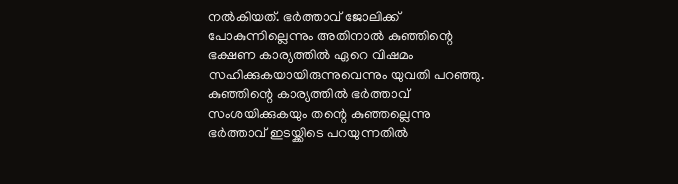നൽകിയത്. ഭർത്താവ് ജോലിക്ക് പോകുന്നില്ലെന്നും അതിനാൽ കുഞ്ഞിന്റെ ഭക്ഷണ കാര്യത്തിൽ ഏറെ വിഷമം സഹിക്കുകയായിരുന്നുവെന്നും യുവതി പറഞ്ഞു.  കുഞ്ഞിന്റെ കാര്യത്തിൽ ഭർത്താവ് സംശയിക്കുകയും തന്റെ കുഞ്ഞല്ലെന്നു ഭർത്താവ് ഇടയ്ക്കിടെ പറയുന്നതിൽ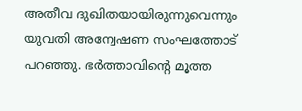അതീവ ദുഖിതയായിരുന്നുവെന്നും യുവതി അന്വേഷണ സംഘത്തോട് പറഞ്ഞു. ഭർത്താവിന്റെ മൂത്ത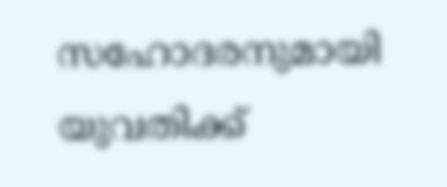സഹോദരനുമായി യുവതിക്ക്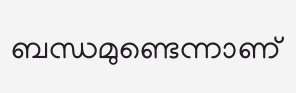ബന്ധമുണ്ടെന്നാണ്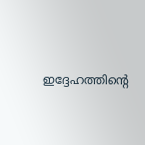ഇദ്ദേഹത്തിന്റെ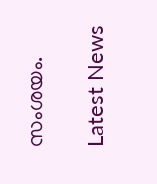സംശയം.

Latest News